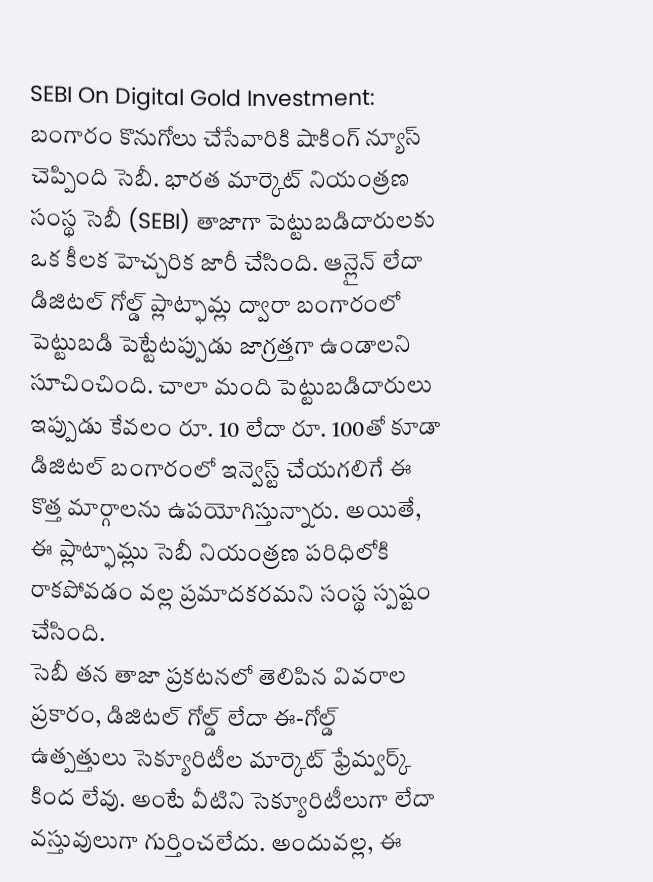SEBI On Digital Gold Investment: బంగారం కొనుగోలు చేసేవారికి షాకింగ్ న్యూస్ చెప్పింది సెబీ. భారత మార్కెట్ నియంత్రణ సంస్థ సెబీ (SEBI) తాజాగా పెట్టుబడిదారులకు ఒక కీలక హెచ్చరిక జారీ చేసింది. ఆన్లైన్ లేదా డిజిటల్ గోల్డ్ ప్లాట్ఫామ్ల ద్వారా బంగారంలో పెట్టుబడి పెట్టేటప్పుడు జాగ్రత్తగా ఉండాలని సూచించింది. చాలా మంది పెట్టుబడిదారులు ఇప్పుడు కేవలం రూ. 10 లేదా రూ. 100తో కూడా డిజిటల్ బంగారంలో ఇన్వెస్ట్ చేయగలిగే ఈ కొత్త మార్గాలను ఉపయోగిస్తున్నారు. అయితే, ఈ ప్లాట్ఫామ్లు సెబీ నియంత్రణ పరిధిలోకి రాకపోవడం వల్ల ప్రమాదకరమని సంస్థ స్పష్టం చేసింది.
సెబీ తన తాజా ప్రకటనలో తెలిపిన వివరాల ప్రకారం, డిజిటల్ గోల్డ్ లేదా ఈ-గోల్డ్ ఉత్పత్తులు సెక్యూరిటీల మార్కెట్ ఫ్రేమ్వర్క్ కింద లేవు. అంటే వీటిని సెక్యూరిటీలుగా లేదా వస్తువులుగా గుర్తించలేదు. అందువల్ల, ఈ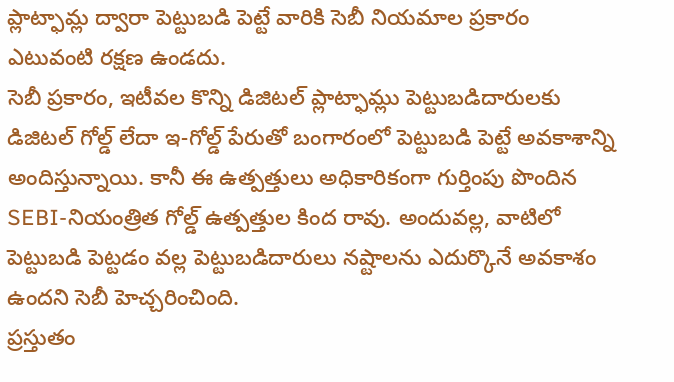ప్లాట్ఫామ్ల ద్వారా పెట్టుబడి పెట్టే వారికి సెబీ నియమాల ప్రకారం ఎటువంటి రక్షణ ఉండదు.
సెబీ ప్రకారం, ఇటీవల కొన్ని డిజిటల్ ప్లాట్ఫామ్లు పెట్టుబడిదారులకు డిజిటల్ గోల్డ్ లేదా ఇ-గోల్డ్ పేరుతో బంగారంలో పెట్టుబడి పెట్టే అవకాశాన్ని అందిస్తున్నాయి. కానీ ఈ ఉత్పత్తులు అధికారికంగా గుర్తింపు పొందిన SEBI-నియంత్రిత గోల్డ్ ఉత్పత్తుల కింద రావు. అందువల్ల, వాటిలో పెట్టుబడి పెట్టడం వల్ల పెట్టుబడిదారులు నష్టాలను ఎదుర్కొనే అవకాశం ఉందని సెబీ హెచ్చరించింది.
ప్రస్తుతం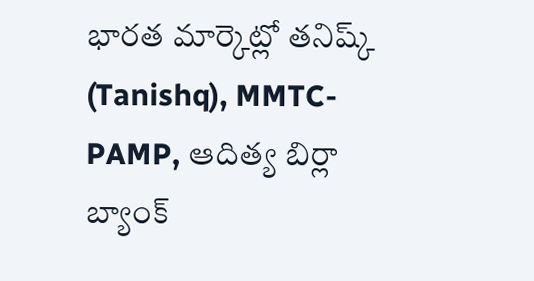భారత మార్కెట్లో తనిష్క్ (Tanishq), MMTC-PAMP, ఆదిత్య బిర్లా బ్యాంక్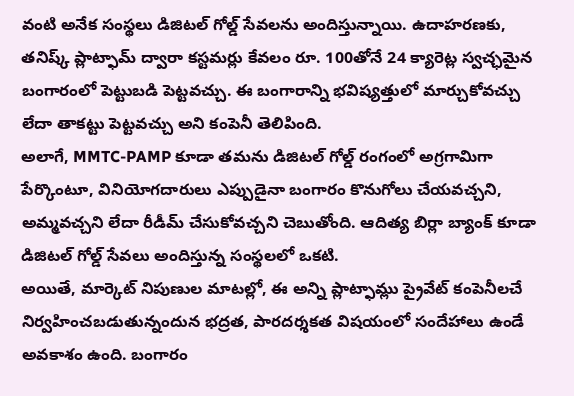వంటి అనేక సంస్థలు డిజిటల్ గోల్డ్ సేవలను అందిస్తున్నాయి. ఉదాహరణకు, తనిష్క్ ప్లాట్ఫామ్ ద్వారా కస్టమర్లు కేవలం రూ. 100తోనే 24 క్యారెట్ల స్వచ్ఛమైన బంగారంలో పెట్టుబడి పెట్టవచ్చు. ఈ బంగారాన్ని భవిష్యత్తులో మార్చుకోవచ్చు లేదా తాకట్టు పెట్టవచ్చు అని కంపెనీ తెలిపింది.
అలాగే, MMTC-PAMP కూడా తమను డిజిటల్ గోల్డ్ రంగంలో అగ్రగామిగా పేర్కొంటూ, వినియోగదారులు ఎప్పుడైనా బంగారం కొనుగోలు చేయవచ్చని, అమ్మవచ్చని లేదా రీడీమ్ చేసుకోవచ్చని చెబుతోంది. ఆదిత్య బిర్లా బ్యాంక్ కూడా డిజిటల్ గోల్డ్ సేవలు అందిస్తున్న సంస్థలలో ఒకటి.
అయితే, మార్కెట్ నిపుణుల మాటల్లో, ఈ అన్ని ప్లాట్ఫామ్లు ప్రైవేట్ కంపెనీలచే నిర్వహించబడుతున్నందున భద్రత, పారదర్శకత విషయంలో సందేహాలు ఉండే అవకాశం ఉంది. బంగారం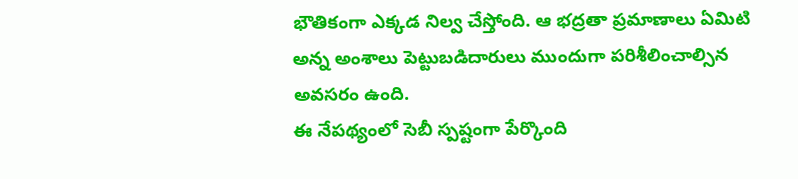భౌతికంగా ఎక్కడ నిల్వ చేస్తోంది. ఆ భద్రతా ప్రమాణాలు ఏమిటి అన్న అంశాలు పెట్టుబడిదారులు ముందుగా పరిశీలించాల్సిన అవసరం ఉంది.
ఈ నేపథ్యంలో సెబీ స్పష్టంగా పేర్కొంది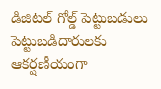డిజిటల్ గోల్డ్ పెట్టుబడులు పెట్టుబడిదారులకు ఆకర్షణీయంగా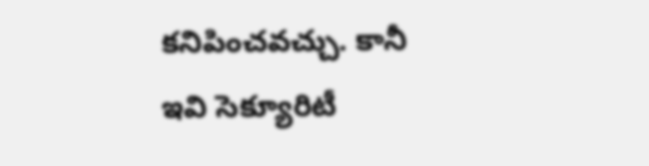కనిపించవచ్చు. కానీ ఇవి సెక్యూరిటీ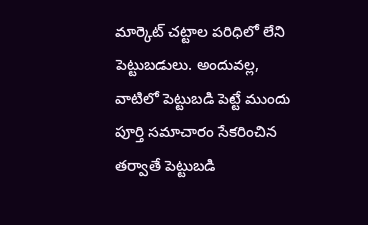మార్కెట్ చట్టాల పరిధిలో లేని పెట్టుబడులు. అందువల్ల, వాటిలో పెట్టుబడి పెట్టే ముందు పూర్తి సమాచారం సేకరించిన తర్వాతే పెట్టుబడి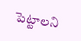పెట్టాలని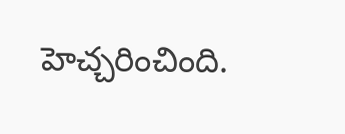హెచ్చరించింది.